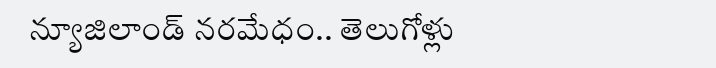న్యూజిలాండ్ నరమేధం.. తెలుగోళ్లు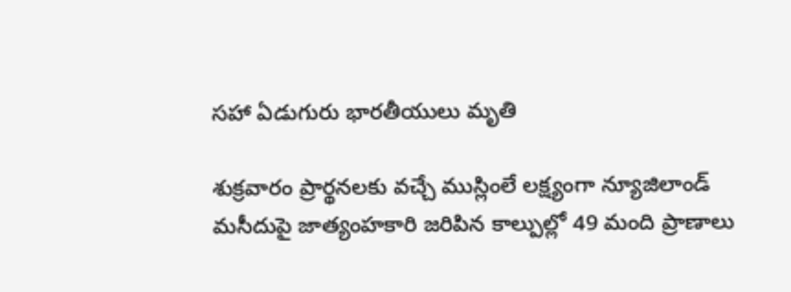సహా ఏడుగురు భారతీయులు మృతి

శుక్రవారం ప్రార్థనలకు వచ్చే ముస్లింలే లక్ష్యంగా న్యూజిలాండ్ మసీదుపై జాత్యంహకారి జరిపిన కాల్పుల్లో 49 మంది ప్రాణాలు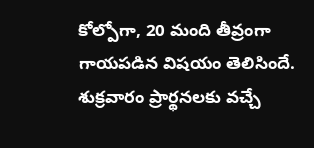కోల్పోగా, 20 మంది తీవ్రంగా గాయపడిన విషయం తెలిసిందే. శుక్రవారం ప్రార్థనలకు వచ్చే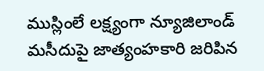ముస్లింలే లక్ష్యంగా న్యూజిలాండ్ మసీదుపై జాత్యంహకారి జరిపిన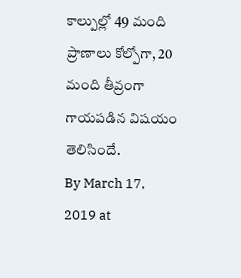కాల్పుల్లో 49 మంది ప్రాణాలు కోల్పోగా, 20 మంది తీవ్రంగా గాయపడిన విషయం తెలిసిందే.
By March 17, 2019 at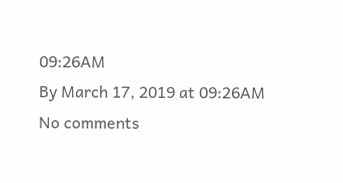09:26AM
By March 17, 2019 at 09:26AM
No comments